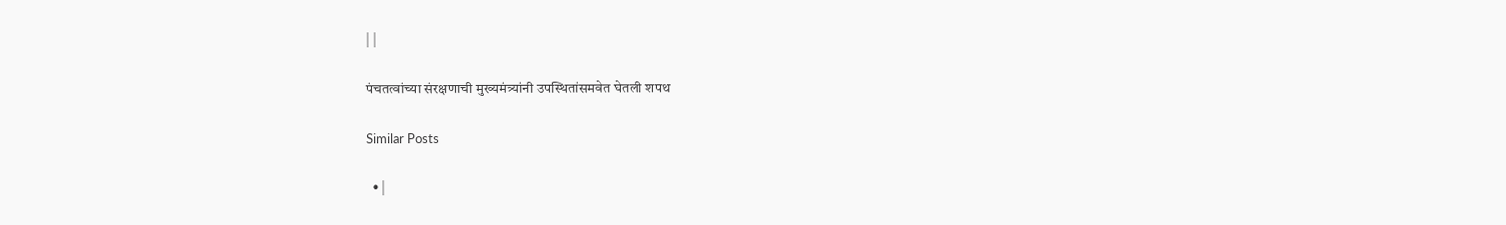| |

पंचतत्वांच्या संरक्षणाची मुख्यमंत्र्यांनी उपस्थितांसमवेत घेतली शपथ

Similar Posts

  • |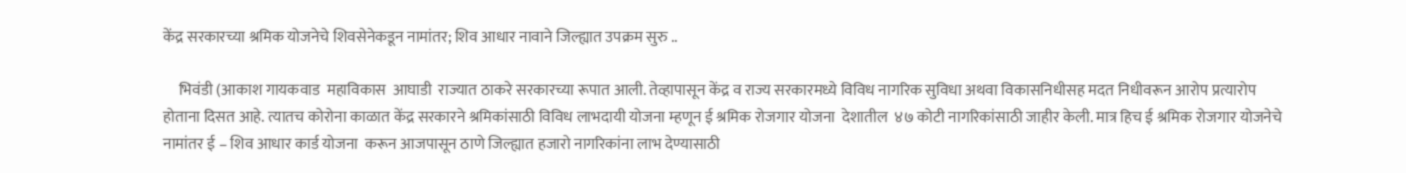केंद्र सरकारच्या श्रमिक योजनेचे शिवसेनेकडून नामांतर; शिव आधार नावाने जिल्ह्यात उपक्रम सुरु ..

     भिवंडी (आकाश गायकवाड  महाविकास  आघाडी  राज्यात ठाकरे सरकारच्या रूपात आली. तेव्हापासून केंद्र व राज्य सरकारमध्ये विविध नागरिक सुविधा अथवा विकासनिधीसह मदत निधीवरून आरोप प्रत्यारोप होताना दिसत आहे. त्यातच कोरोना काळात केंद्र सरकारने श्रमिकांसाठी विविध लाभदायी योजना म्हणून ई श्रमिक रोजगार योजना  देशातील  ४७ कोटी नागरिकांसाठी जाहीर केली. मात्र हिच ई श्रमिक रोजगार योजनेचे नामांतर ई – शिव आधार कार्ड योजना  करून आजपासून ठाणे जिल्ह्यात हजारो नागरिकांना लाभ देण्यासाठी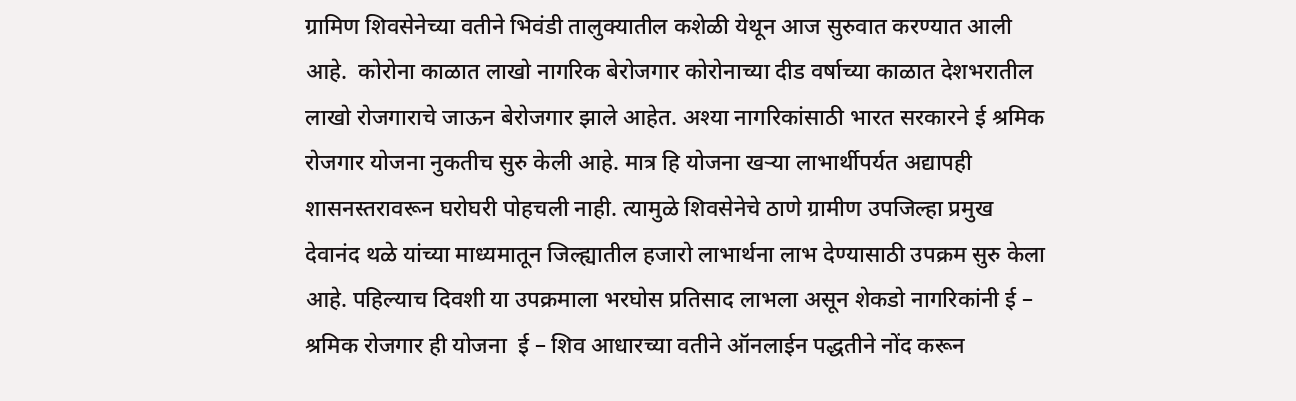ग्रामिण शिवसेनेच्या वतीने भिवंडी तालुक्यातील कशेळी येथून आज सुरुवात करण्यात आली आहे.  कोरोना काळात लाखो नागरिक बेरोजगार कोरोनाच्या दीड वर्षाच्या काळात देशभरातील लाखो रोजगाराचे जाऊन बेरोजगार झाले आहेत. अश्या नागरिकांसाठी भारत सरकारने ई श्रमिक रोजगार योजना नुकतीच सुरु केली आहे. मात्र हि योजना खऱ्या लाभार्थीपर्यत अद्यापही शासनस्तरावरून घरोघरी पोहचली नाही. त्यामुळे शिवसेनेचे ठाणे ग्रामीण उपजिल्हा प्रमुख देवानंद थळे यांच्या माध्यमातून जिल्ह्यातील हजारो लाभार्थना लाभ देण्यासाठी उपक्रम सुरु केला आहे. पहिल्याच दिवशी या उपक्रमाला भरघोस प्रतिसाद लाभला असून शेकडो नागरिकांनी ई – श्रमिक रोजगार ही योजना  ई – शिव आधारच्या वतीने ऑनलाईन पद्धतीने नोंद करून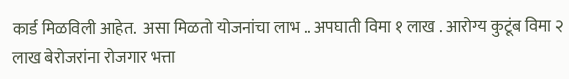कार्ड मिळविली आहेत.  असा मिळतो योजनांचा लाभ .. अपघाती विमा १ लाख . आरोग्य कुटूंब विमा २ लाख बेरोजरांना रोजगार भत्ता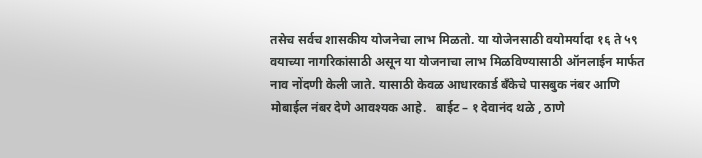तसेच सर्वच शासकीय योजनेचा लाभ मिळतो. या योजेनसाठी वयोमर्यादा १६ ते ५९ वयाच्या नागरिकांसाठी असून या योजनाचा लाभ मिळविण्यासाठी ऑनलाईन मार्फत नाव नोंदणी केली जाते. यासाठी केवळ आधारकार्ड बँकेचे पासबुक नंबर आणि मोबाईल नंबर देणे आवश्यक आहे.   बाईट – १ देवानंद थळे , ठाणे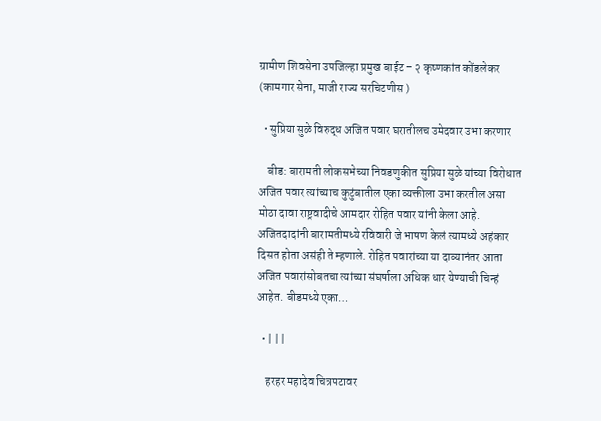ग्रामीण शिवसेना उपजिल्हा प्रमुख बाईट – २ कृष्णकांत कोंडलेकर (कामगार सेना, माजी राज्य सरचिटणीस )

  • सुप्रिया सुळे विरुद्ध अजित पवार घरातीलच उमेदवार उभा करणार

    बीड: बारामती लोकसभेच्या निवडणुकीत सुप्रिया सुळे यांच्या विरोधात अजित पवार त्यांच्याच कुटुंबातील एका व्यक्तीला उभा करतील असा मोठा दावा राष्ट्रवादीचे आमदार रोहित पवार यांनी केला आहे. अजितदादांनी बारामतीमध्ये रविवारी जे भाषण केलं त्यामध्ये अहंकार दिसत होता असंही ते म्हणाले. रोहित पवारांच्या या दाव्यानंतर आता अजित पवारांसोबतचा त्यांच्या संघर्षाला अधिक धार येण्याची चिन्हं आहेत. बीडमध्ये एका…

  • | | |

    हरहर महादेव चित्रपटावर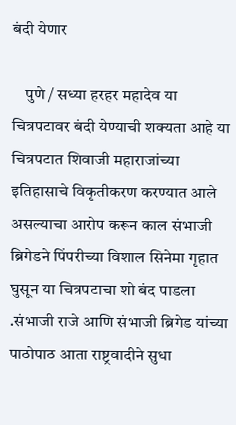बंदी येणार

    पुणे / सध्या हरहर महादेव या चित्रपटावर बंदी येण्याची शक्यता आहे या चित्रपटात शिवाजी महाराजांच्या इतिहासाचे विकृतीकरण करण्यात आले असल्याचा आरोप करून काल संभाजी ब्रिगेडने पिंपरीच्या विशाल सिनेमा गृहात घुसून या चित्रपटाचा शो बंद पाडला .संभाजी राजे आणि संभाजी ब्रिगेड यांच्या पाठोपाठ आता राष्ट्रवादीने सुधा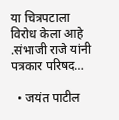या चित्रपटाला विरोध केला आहे .संभाजी राजे यांनी पत्रकार परिषद…

  • जयंत पाटील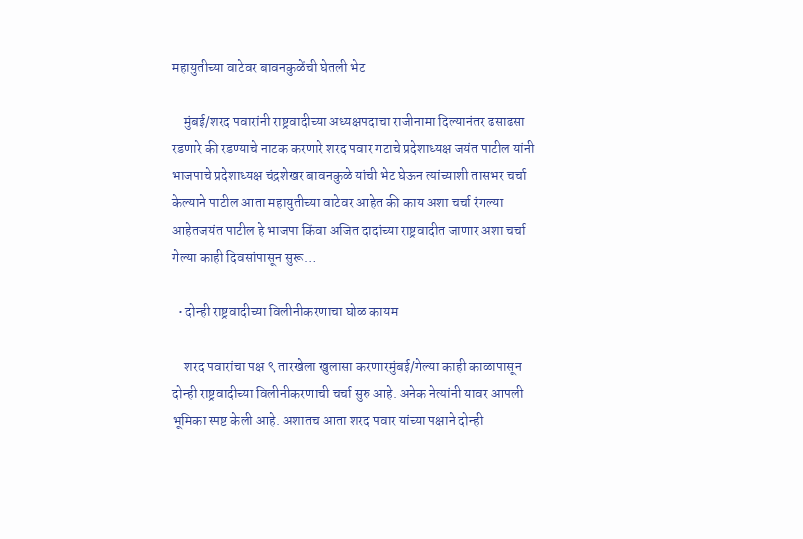महायुतीच्या वाटेवर बावनकुळेंची घेतली भेट

    मुंबई/शरद पवारांनी राष्ट्रवादीच्या अध्यक्षपदाचा राजीनामा दिल्यानंतर ढसाढसा रडणारे की रडण्याचे नाटक करणारे शरद पवार गटाचे प्रदेशाध्यक्ष जयंत पाटील यांनी भाजपाचे प्रदेशाध्यक्ष चंद्रशेखर बावनकुळे यांची भेट घेऊन त्यांच्याशी तासभर चर्चा केल्याने पाटील आता महायुतीच्या वाटेवर आहेत की काय अशा चर्चा रंगल्या आहेतजयंत पाटील हे भाजपा किंवा अजित दादांच्या राष्ट्रवादीत जाणार अशा चर्चा गेल्या काही दिवसांपासून सुरू…

  • दोन्ही राष्ट्रवादीच्या विलीनीकरणाचा घोळ कायम

    शरद पवारांचा पक्ष ९ तारखेला खुलासा करणारमुंबई/गेल्या काही काळापासून दोन्ही राष्ट्रवादीच्या विलीनीकरणाची चर्चा सुरु आहे. अनेक नेत्यांनी यावर आपली भूमिका स्पष्ट केली आहे. अशातच आता शरद पवार यांच्या पक्षाने दोन्ही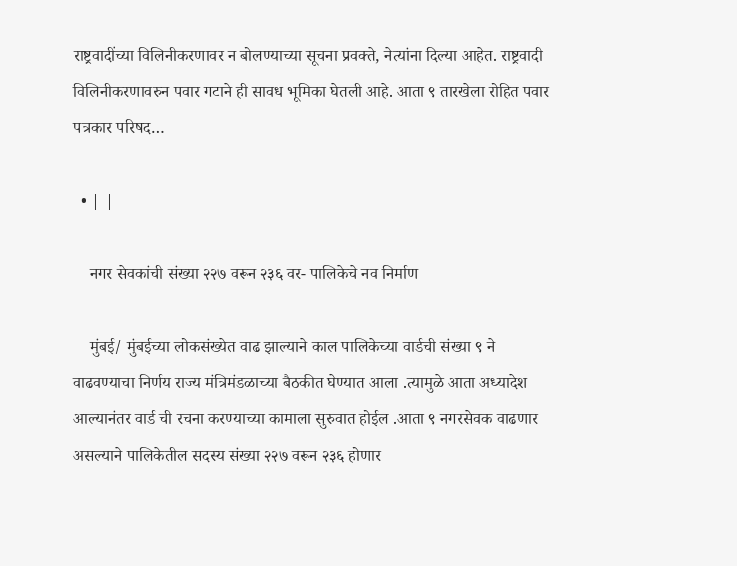राष्ट्रवादींच्या विलिनीकरणावर न बोलण्याच्या सूचना प्रवक्ते, नेत्यांना दिल्या आहेत. राष्ट्रवादी विलिनीकरणावरुन पवार गटाने ही सावध भूमिका घेतली आहे. आता ९ तारखेला रोहित पवार पत्रकार परिषद…

  • | |

    नगर सेवकांची संख्या २२७ वरून २३६ वर- पालिकेचे नव निर्माण

    मुंबई/ मुंबईच्या लोकसंख्येत वाढ झाल्याने काल पालिकेच्या वार्डची संख्या ९ ने वाढवण्याचा निर्णय राज्य मंत्रिमंडळाच्या बैठकीत घेण्यात आला .त्यामुळे आता अध्यादेश आल्यानंतर वार्ड ची रचना करण्याच्या कामाला सुरुवात होईल .आता ९ नगरसेवक वाढणार असल्याने पालिकेतील सदस्य संख्या २२७ वरून २३६ होणार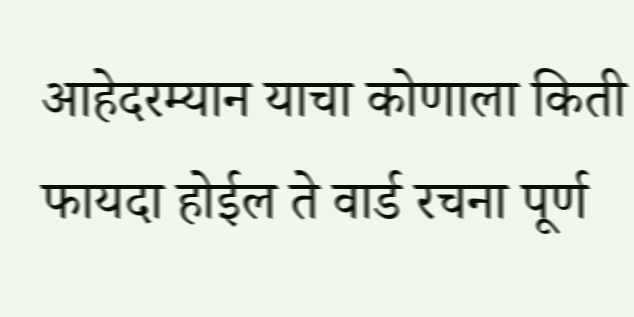आहेदरम्यान याचा कोणाला किती फायदा होईल ते वार्ड रचना पूर्ण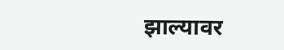झाल्यावर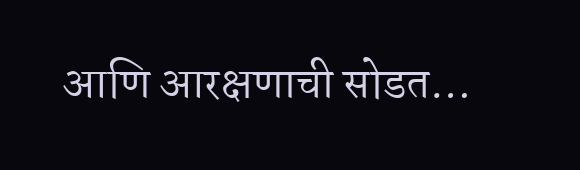आणि आरक्षणाची सोडत…